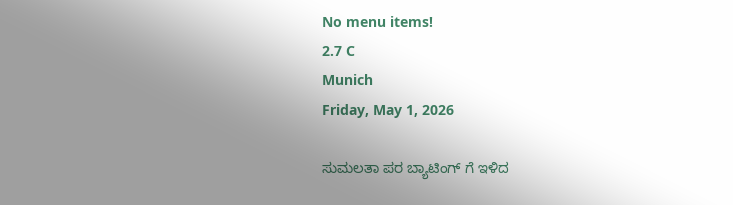No menu items!
2.7 C
Munich
Friday, May 1, 2026

ಸುಮಲತಾ ಪರ ಬ್ಯಾಟಿಂಗ್ ಗೆ ಇಳಿದ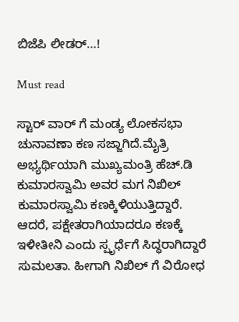ಬಿಜೆಪಿ ಲೀಡರ್…!

Must read

ಸ್ಟಾರ್ ವಾರ್ ಗೆ ಮಂಡ್ಯ ಲೋಕಸಭಾ ಚುನಾವಣಾ ಕಣ ಸಜ್ಜಾಗಿದೆ.ಮೈತ್ರಿ ಅಭ್ಯರ್ಥಿಯಾಗಿ ಮುಖ್ಯಮಂತ್ರಿ ಹೆಚ್.ಡಿ ಕುಮಾರಸ್ವಾಮಿ ಅವರ ಮಗ ನಿಖಿಲ್ ಕುಮಾರಸ್ವಾಮಿ ಕಣಕ್ಕಿಳಿಯುತ್ತಿದ್ದಾರೆ.
ಆದರೆ, ಪಕ್ಷೇತರಾಗಿಯಾದರೂ ಕಣಕ್ಕೆ ಇಳೀತೀನಿ ಎಂದು ಸ್ಪೃರ್ಧೆಗೆ ಸಿದ್ಧರಾಗಿದ್ದಾರೆ ಸುಮಲತಾ. ಹೀಗಾಗಿ ನಿಖಿಲ್ ಗೆ ವಿರೋಧ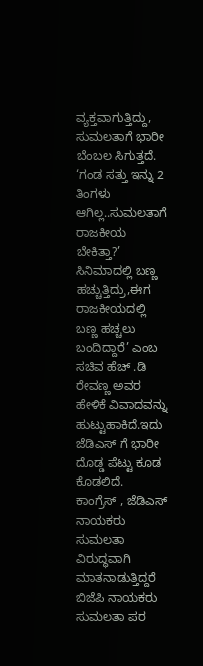ವ್ಯಕ್ತವಾಗುತ್ತಿದ್ದು, ಸುಮಲತಾಗೆ ಭಾರೀ ಬೆಂಬಲ ಸಿಗುತ್ತದೆ.
‘ಗಂಡ ಸತ್ತು ಇನ್ನು 2 ತಿಂಗಳು ಆಗಿಲ್ಲ..ಸುಮಲತಾಗೆ ರಾಜಕೀಯ ಬೇಕಿತ್ತಾ?’ ಸಿನಿಮಾದಲ್ಲಿ ಬಣ್ಣ ಹಚ್ಚುತ್ತಿದ್ರು,ಈಗ ರಾಜಕೀಯದಲ್ಲಿ‌ ಬಣ್ಣ ಹಚ್ಚಲು ಬಂದಿದ್ದಾರೆ’ ಎಂಬ ಸಚಿವ ಹೆಚ್ .ಡಿ ರೇವಣ್ಣ ಅವರ ಹೇಳಿಕೆ ವಿವಾದವನ್ನು ಹುಟ್ಟುಹಾಕಿದೆ.ಇದು ಜೆಡಿಎಸ್ ಗೆ ಭಾರೀ ದೊಡ್ಡ ಪೆಟ್ಟು ಕೂಡ ಕೊಡಲಿದೆ.
ಕಾಂಗ್ರೆಸ್ , ಜೆಡಿಎಸ್ ನಾಯಕರು ಸುಮಲತಾ ವಿರುದ್ಧವಾಗಿ ಮಾತನಾಡುತ್ತಿದ್ದರೆ ಬಿಜೆಪಿ ನಾಯಕರು ಸುಮಲತಾ ಪರ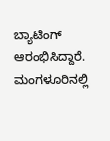ಬ್ಯಾಟಿಂಗ್ ಆರಂಭಿಸಿದ್ದಾರೆ.
ಮಂಗಳೂರಿನಲ್ಲಿ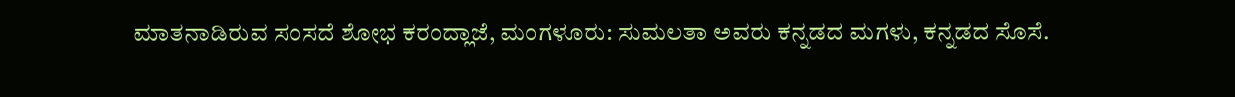ಮಾತನಾಡಿರುವ ಸಂಸದೆ ಶೋಭ ಕರಂದ್ಲಾಜೆ, ಮಂಗಳೂರು: ಸುಮಲತಾ ಅವರು ಕನ್ನಡದ ಮಗಳು, ಕನ್ನಡದ ಸೊಸೆ.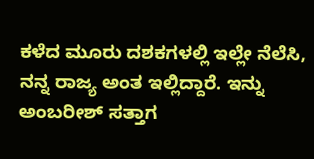ಕಳೆದ ಮೂರು ದಶಕಗಳಲ್ಲಿ ಇಲ್ಲೇ ನೆಲೆಸಿ, ನನ್ನ ರಾಜ್ಯ ಅಂತ ಇಲ್ಲಿದ್ದಾರೆ. ಇನ್ನು ಅಂಬರೀಶ್ ಸತ್ತಾಗ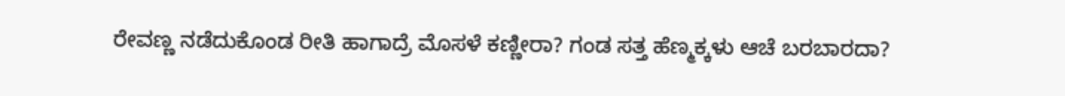ರೇವಣ್ಣ ನಡೆದುಕೊಂಡ ರೀತಿ ಹಾಗಾದ್ರೆ ಮೊಸಳೆ ಕಣ್ಣೀರಾ? ಗಂಡ ಸತ್ತ ಹೆಣ್ಮಕ್ಕಳು ಆಚೆ ಬರಬಾರದಾ?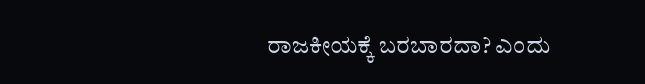ರಾಜಕೀಯಕ್ಕೆ ಬರಬಾರದಾ? ಎಂದು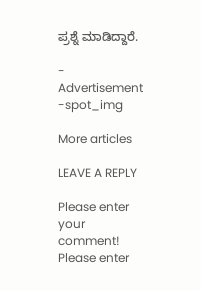ಪ್ರಶ್ನೆ ಮಾಡಿದ್ದಾರೆ.

- Advertisement -spot_img

More articles

LEAVE A REPLY

Please enter your comment!
Please enter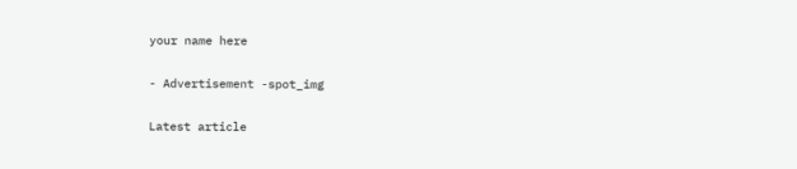your name here

- Advertisement -spot_img

Latest article